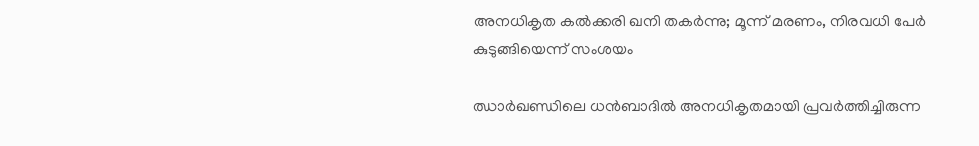അനധികൃത കൽക്കരി ഖനി തകർന്നു; മൂന്ന് മരണം, നിരവധി പേർ കുടുങ്ങിയെന്ന് സംശയം

ഝാർഖണ്ഡിലെ ധൻബാദിൽ അനധികൃതമായി പ്രവർത്തിച്ചിരുന്ന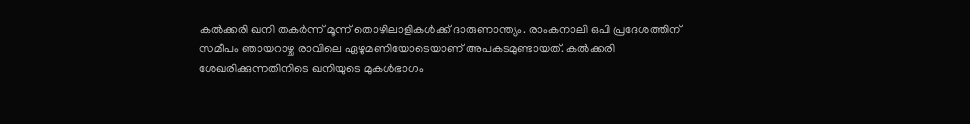കൽക്കരി ഖനി തകർന്ന് മൂന്ന് തൊഴിലാളികൾക്ക് ദാരുണാന്ത്യം. രാംകനാലി ഒപി പ്രദേശത്തിന് സമീപം ഞായറാഴ്ച രാവിലെ ഏഴുമണിയോടെയാണ് അപകടമുണ്ടായത്. കൽക്കരി ശേഖരിക്കുന്നതിനിടെ ഖനിയുടെ മുകൾഭാഗം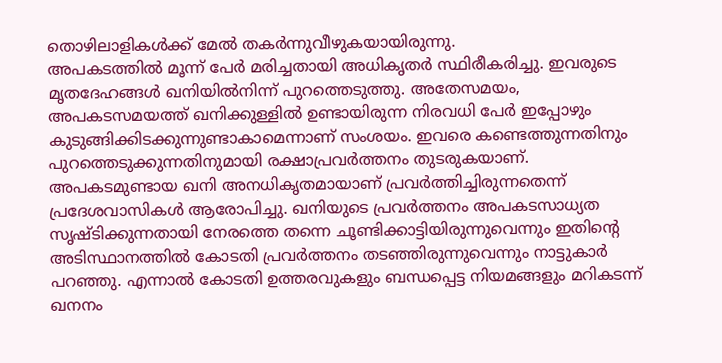തൊഴിലാളികൾക്ക് മേൽ തകർന്നുവീഴുകയായിരുന്നു.
അപകടത്തിൽ മൂന്ന് പേർ മരിച്ചതായി അധികൃതർ സ്ഥിരീകരിച്ചു. ഇവരുടെ മൃതദേഹങ്ങൾ ഖനിയിൽനിന്ന് പുറത്തെടുത്തു. അതേസമയം, അപകടസമയത്ത് ഖനിക്കുള്ളിൽ ഉണ്ടായിരുന്ന നിരവധി പേർ ഇപ്പോഴും കുടുങ്ങിക്കിടക്കുന്നുണ്ടാകാമെന്നാണ് സംശയം. ഇവരെ കണ്ടെത്തുന്നതിനും പുറത്തെടുക്കുന്നതിനുമായി രക്ഷാപ്രവർത്തനം തുടരുകയാണ്.
അപകടമുണ്ടായ ഖനി അനധികൃതമായാണ് പ്രവർത്തിച്ചിരുന്നതെന്ന് പ്രദേശവാസികൾ ആരോപിച്ചു. ഖനിയുടെ പ്രവർത്തനം അപകടസാധ്യത സൃഷ്ടിക്കുന്നതായി നേരത്തെ തന്നെ ചൂണ്ടിക്കാട്ടിയിരുന്നുവെന്നും ഇതിന്റെ അടിസ്ഥാനത്തിൽ കോടതി പ്രവർത്തനം തടഞ്ഞിരുന്നുവെന്നും നാട്ടുകാർ പറഞ്ഞു. എന്നാൽ കോടതി ഉത്തരവുകളും ബന്ധപ്പെട്ട നിയമങ്ങളും മറികടന്ന് ഖനനം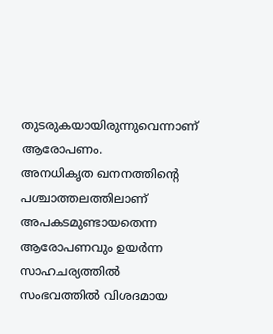തുടരുകയായിരുന്നുവെന്നാണ് ആരോപണം.
അനധികൃത ഖനനത്തിന്റെ പശ്ചാത്തലത്തിലാണ് അപകടമുണ്ടായതെന്ന ആരോപണവും ഉയർന്ന സാഹചര്യത്തിൽ സംഭവത്തിൽ വിശദമായ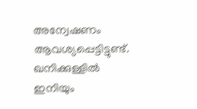അന്വേഷണം ആവശ്യപ്പെട്ടിട്ടുണ്ട്. ഖനിക്കുള്ളിൽ ഇനിയും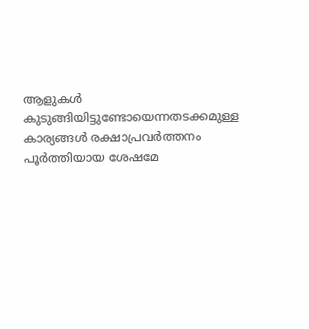ആളുകൾ കുടുങ്ങിയിട്ടുണ്ടോയെന്നതടക്കമുള്ള കാര്യങ്ങൾ രക്ഷാപ്രവർത്തനം പൂർത്തിയായ ശേഷമേ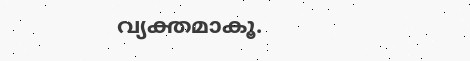വ്യക്തമാകൂ.